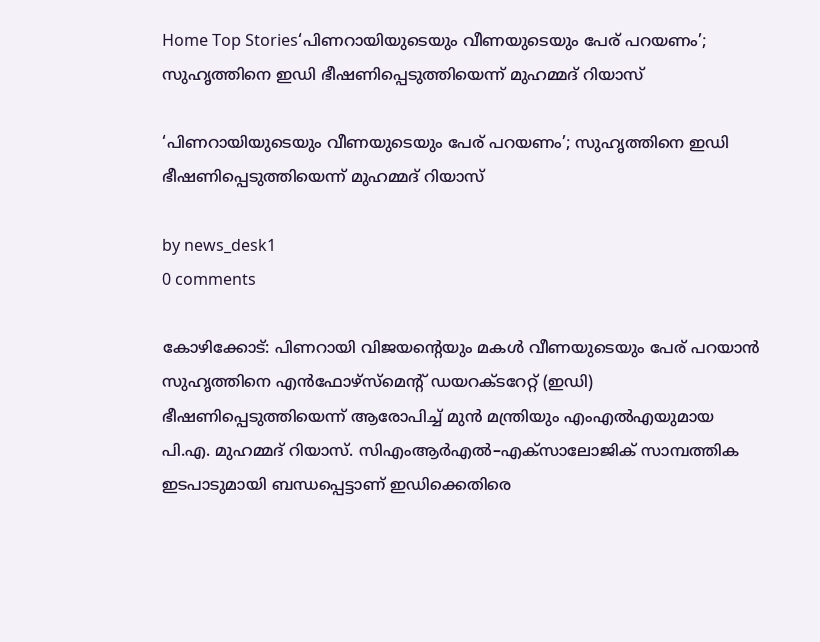Home Top Stories‘പിണറായിയുടെയും വീണയുടെയും പേര് പറയണം’; സുഹൃത്തിനെ ഇഡി ഭീഷണിപ്പെടുത്തിയെന്ന് മുഹമ്മദ് റിയാസ്

‘പിണറായിയുടെയും വീണയുടെയും പേര് പറയണം’; സുഹൃത്തിനെ ഇഡി ഭീഷണിപ്പെടുത്തിയെന്ന് മുഹമ്മദ് റിയാസ്

by news_desk1
0 comments

കോഴിക്കോട്: പിണറായി വിജയന്റെയും മകൾ വീണയുടെയും പേര് പറയാൻ സുഹൃത്തിനെ എൻഫോഴ്‌സ്‌മെന്റ് ഡയറക്ടറേറ്റ് (ഇഡി) ഭീഷണിപ്പെടുത്തിയെന്ന് ആരോപിച്ച് മുൻ മന്ത്രിയും എംഎൽഎയുമായ പി.എ. മുഹമ്മദ് റിയാസ്. സിഎംആർഎൽ–എക്‌സാലോജിക് സാമ്പത്തിക ഇടപാടുമായി ബന്ധപ്പെട്ടാണ് ഇഡിക്കെതിരെ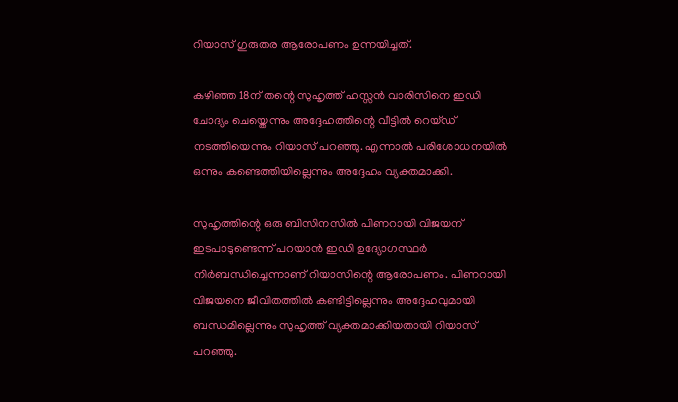റിയാസ് ഗുരുതര ആരോപണം ഉന്നയിച്ചത്.

കഴിഞ്ഞ 18ന് തന്റെ സുഹൃത്ത് ഹസ്സൻ വാരിസിനെ ഇഡി ചോദ്യം ചെയ്തെന്നും അദ്ദേഹത്തിന്റെ വീട്ടിൽ റെയ്ഡ് നടത്തിയെന്നും റിയാസ് പറഞ്ഞു. എന്നാൽ പരിശോധനയിൽ ഒന്നും കണ്ടെത്തിയില്ലെന്നും അദ്ദേഹം വ്യക്തമാക്കി.

സുഹൃത്തിന്റെ ഒരു ബിസിനസിൽ പിണറായി വിജയന് ഇടപാടുണ്ടെന്ന് പറയാൻ ഇഡി ഉദ്യോഗസ്ഥർ നിർബന്ധിച്ചെന്നാണ് റിയാസിന്റെ ആരോപണം. പിണറായി വിജയനെ ജീവിതത്തിൽ കണ്ടിട്ടില്ലെന്നും അദ്ദേഹവുമായി ബന്ധമില്ലെന്നും സുഹൃത്ത് വ്യക്തമാക്കിയതായി റിയാസ് പറഞ്ഞു.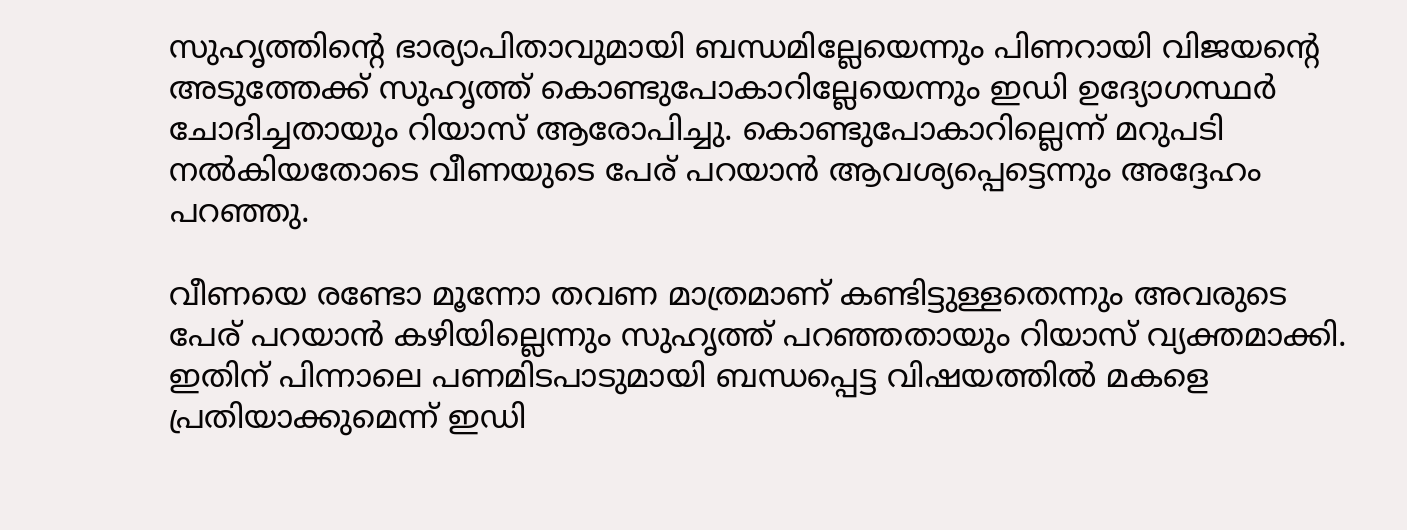സുഹൃത്തിന്റെ ഭാര്യാപിതാവുമായി ബന്ധമില്ലേയെന്നും പിണറായി വിജയന്റെ അടുത്തേക്ക് സുഹൃത്ത് കൊണ്ടുപോകാറില്ലേയെന്നും ഇഡി ഉദ്യോഗസ്ഥർ ചോദിച്ചതായും റിയാസ് ആരോപിച്ചു. കൊണ്ടുപോകാറില്ലെന്ന് മറുപടി നൽകിയതോടെ വീണയുടെ പേര് പറയാൻ ആവശ്യപ്പെട്ടെന്നും അദ്ദേഹം പറഞ്ഞു.

വീണയെ രണ്ടോ മൂന്നോ തവണ മാത്രമാണ് കണ്ടിട്ടുള്ളതെന്നും അവരുടെ പേര് പറയാൻ കഴിയില്ലെന്നും സുഹൃത്ത് പറഞ്ഞതായും റിയാസ് വ്യക്തമാക്കി. ഇതിന് പിന്നാലെ പണമിടപാടുമായി ബന്ധപ്പെട്ട വിഷയത്തിൽ മകളെ പ്രതിയാക്കുമെന്ന് ഇഡി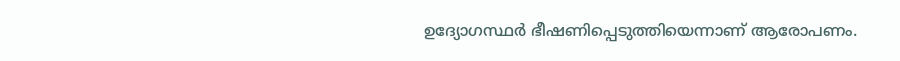ഉദ്യോഗസ്ഥർ ഭീഷണിപ്പെടുത്തിയെന്നാണ് ആരോപണം.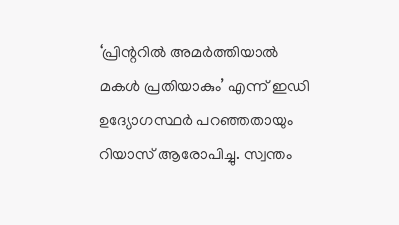‘പ്രിന്ററിൽ അമർത്തിയാൽ മകൾ പ്രതിയാകും’ എന്ന് ഇഡി ഉദ്യോഗസ്ഥർ പറഞ്ഞതായും റിയാസ് ആരോപിച്ചു. സ്വന്തം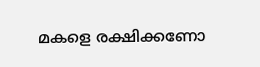മകളെ രക്ഷിക്കണോ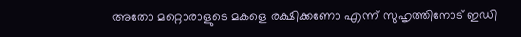അതോ മറ്റൊരാളുടെ മകളെ രക്ഷിക്കണോ എന്ന് സുഹൃത്തിനോട് ഇഡി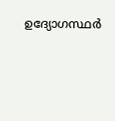ഉദ്യോഗസ്ഥർ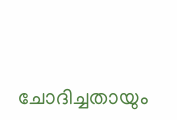ചോദിച്ചതായും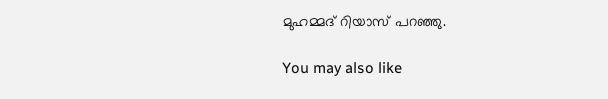മുഹമ്മദ് റിയാസ് പറഞ്ഞു.

You may also like